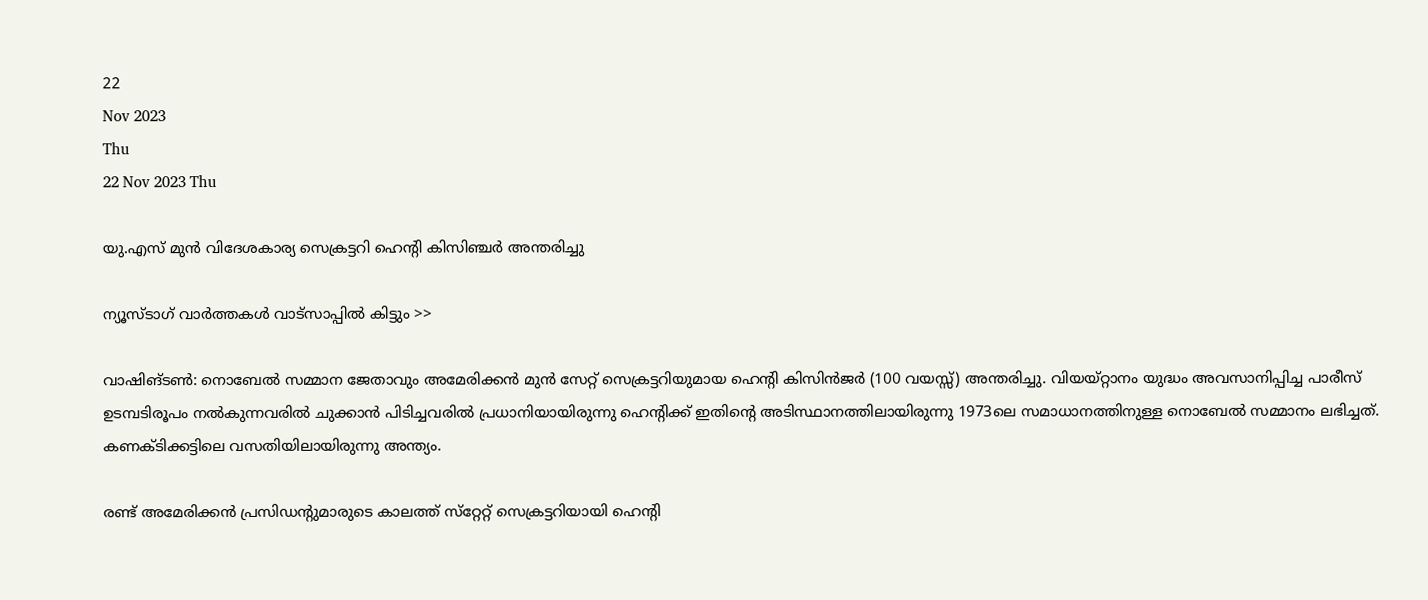22
Nov 2023
Thu
22 Nov 2023 Thu

യു.എസ് മുന്‍ വിദേശകാര്യ സെക്രട്ടറി ഹെന്റി കിസിഞ്ചര്‍ അന്തരിച്ചു

ന്യൂസ്ടാഗ് വാര്‍ത്തകള്‍ വാട്‌സാപ്പില്‍ കിട്ടും >>

വാഷിങ്ടണ്‍: നൊബേല്‍ സമ്മാന ജേതാവും അമേരിക്കന്‍ മുന്‍ സേറ്റ് സെക്രട്ടറിയുമായ ഹെന്റി കിസിന്‍ജര്‍ (100 വയസ്സ്) അന്തരിച്ചു. വിയയ്റ്റാനം യുദ്ധം അവസാനിപ്പിച്ച പാരീസ് ഉടമ്പടിരൂപം നല്‍കുന്നവരില്‍ ചുക്കാന്‍ പിടിച്ചവരില്‍ പ്രധാനിയായിരുന്നു ഹെന്റിക്ക് ഇതിന്റെ അടിസ്ഥാനത്തിലായിരുന്നു 1973ലെ സമാധാനത്തിനുള്ള നൊബേല്‍ സമ്മാനം ലഭിച്ചത്. കണക്ടിക്കട്ടിലെ വസതിയിലായിരുന്നു അന്ത്യം.

രണ്ട് അമേരിക്കന്‍ പ്രസിഡന്റുമാരുടെ കാലത്ത് സ്‌റ്റേറ്റ് സെക്രട്ടറിയായി ഹെന്റി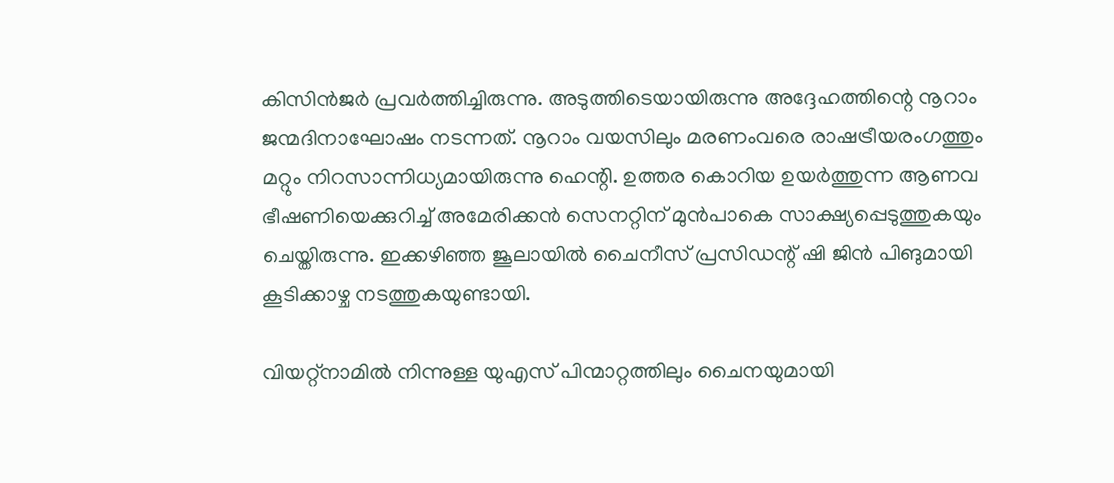കിസിന്‍ജര്‍ പ്രവര്‍ത്തിച്ചിരുന്നു. അടുത്തിടെയായിരുന്നു അദ്ദേഹത്തിന്റെ നൂറാം ജന്മദിനാഘോഷം നടന്നത്. നൂറാം വയസിലും മരണംവരെ രാഷട്രീയരംഗത്തും മറ്റും നിറസാന്നിധ്യമായിരുന്നു ഹെന്റി. ഉത്തര കൊറിയ ഉയര്‍ത്തുന്ന ആണവ ഭീഷണിയെക്കുറിച്ച് അമേരിക്കന്‍ സെനറ്റിന് മുന്‍പാകെ സാക്ഷ്യപ്പെടുത്തുകയും ചെയ്തിരുന്നു. ഇക്കഴിഞ്ഞ ജൂലായില്‍ ചൈനീസ് പ്രസിഡന്റ് ഷി ജിന്‍ പിങുമായി കൂടിക്കാഴ്ച നടത്തുകയുണ്ടായി.

വിയറ്റ്‌നാമില്‍ നിന്നുള്ള യുഎസ് പിന്മാറ്റത്തിലും ചൈനയുമായി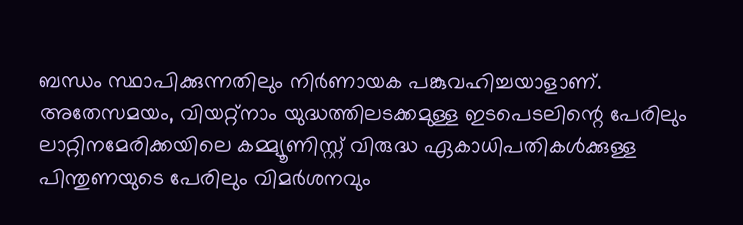ബന്ധം സ്ഥാപിക്കുന്നതിലും നിര്‍ണായക പങ്കുവഹിച്ചയാളാണ്. അതേസമയം, വിയറ്റ്‌നാം യുദ്ധത്തിലടക്കമുള്ള ഇടപെടലിന്റെ പേരിലും ലാറ്റിനമേരിക്കയിലെ കമ്മ്യൂണിസ്റ്റ് വിരുദ്ധ ഏകാധിപതികള്‍ക്കുള്ള പിന്തുണയുടെ പേരിലും വിമര്‍ശനവും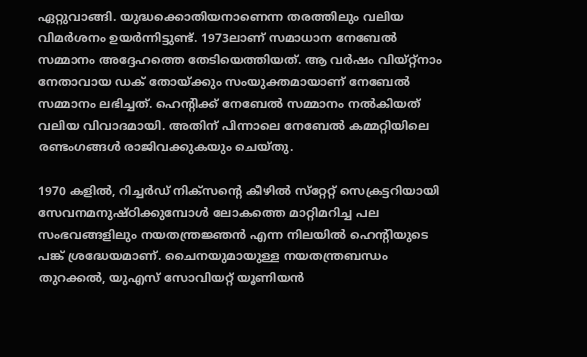ഏറ്റുവാങ്ങി. യുദ്ധക്കൊതിയനാണെന്ന തരത്തിലും വലിയ വിമര്‍ശനം ഉയര്‍ന്നിട്ടുണ്ട്. 1973ലാണ് സമാധാന നേബേല്‍ സമ്മാനം അദ്ദേഹത്തെ തേടിയെത്തിയത്. ആ വര്‍ഷം വിയ്റ്റ്‌നാം നേതാവായ ഡക് തോയ്ക്കും സംയുക്തമായാണ് നേബേല്‍ സമ്മാനം ലഭിച്ചത്. ഹെന്റിക്ക് നേബേല്‍ സമ്മാനം നല്‍കിയത് വലിയ വിവാദമായി. അതിന് പിന്നാലെ നേബേല്‍ കമ്മറ്റിയിലെ രണ്ടംഗങ്ങള്‍ രാജിവക്കുകയും ചെയ്തു.

1970 കളില്‍, റിച്ചര്‍ഡ് നിക്‌സന്റെ കീഴില്‍ സ്‌റ്റേറ്റ് സെക്രട്ടറിയായി സേവനമനുഷ്ഠിക്കുമ്പോള്‍ ലോകത്തെ മാറ്റിമറിച്ച പല സംഭവങ്ങളിലും നയതന്ത്രജ്ഞന്‍ എന്ന നിലയില്‍ ഹെന്റിയുടെ പങ്ക് ശ്രദ്ധേയമാണ്. ചൈനയുമായുള്ള നയതന്ത്രബന്ധം തുറക്കല്‍, യുഎസ് സോവിയറ്റ് യൂണിയന്‍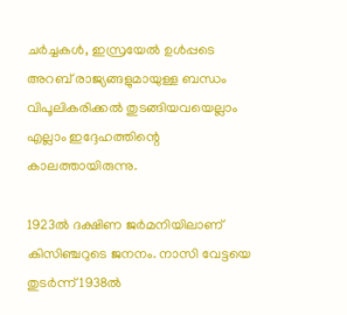ചര്‍ച്ചകള്‍, ഇസ്രയേല്‍ ഉള്‍പ്പടെ അറബ് രാജ്യങ്ങളുമായുള്ള ബന്ധം വിപൂലികരിക്കല്‍ തുടങ്ങിയവയെല്ലാം എല്ലാം ഇദ്ദേഹത്തിന്റെ കാലത്തായിരുന്നു.

1923ല്‍ ദക്ഷിണ ജര്‍മനിയിലാണ് കിസിഞ്ചറുടെ ജനനം. നാസി വേട്ടയെ തുടര്‍ന്ന് 1938ല്‍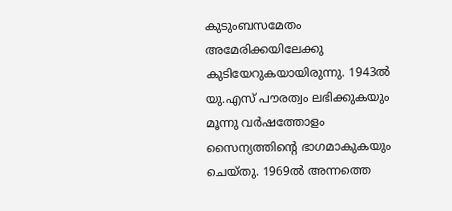കുടുംബസമേതം അമേരിക്കയിലേക്കു കുടിയേറുകയായിരുന്നു. 1943ല്‍ യു.എസ് പൗരത്വം ലഭിക്കുകയും മൂന്നു വര്‍ഷത്തോളം സൈന്യത്തിന്റെ ഭാഗമാകുകയും ചെയ്തു. 1969ല്‍ അന്നത്തെ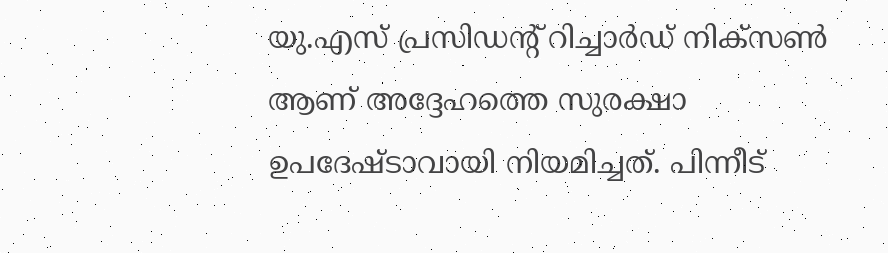യു.എസ് പ്രസിഡന്റ് റിച്ചാര്‍ഡ് നിക്‌സണ്‍ ആണ് അദ്ദേഹത്തെ സുരക്ഷാ ഉപദേഷ്ടാവായി നിയമിച്ചത്. പിന്നീട്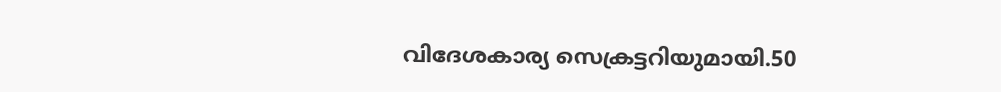വിദേശകാര്യ സെക്രട്ടറിയുമായി.50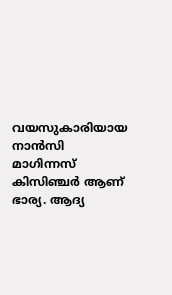വയസുകാരിയായ നാന്‍സി മാഗിന്നസ് കിസിഞ്ചര്‍ ആണ് ഭാര്യ. ആദ്യ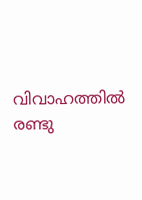വിവാഹത്തില്‍ രണ്ടു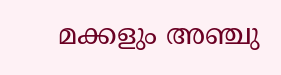മക്കളും അഞ്ചു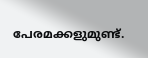പേരമക്കളുമുണ്ട്.